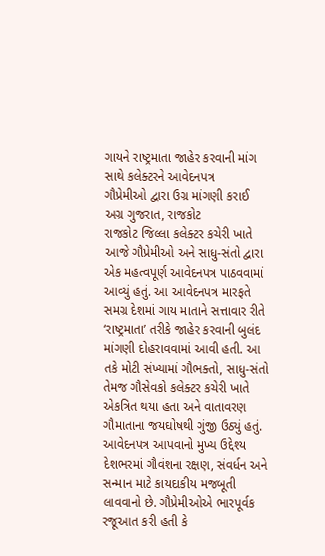ગાયને રાષ્ટ્રમાતા જાહેર કરવાની માંગ સાથે કલેક્ટરને આવેદનપત્ર
ગૌપ્રેમીઓ દ્વારા ઉગ્ર માંગણી કરાઈ
અગ્ર ગુજરાત, રાજકોટ
રાજકોટ જિલ્લા કલેક્ટર કચેરી ખાતે આજે ગૌપ્રેમીઓ અને સાધુ-સંતો દ્વારા એક મહત્વપૂર્ણ આવેદનપત્ર પાઠવવામાં આવ્યું હતું. આ આવેદનપત્ર મારફતે સમગ્ર દેશમાં ગાય માતાને સત્તાવાર રીતે ‘રાષ્ટ્રમાતા’ તરીકે જાહેર કરવાની બુલંદ માંગણી દોહરાવવામાં આવી હતી. આ તકે મોટી સંખ્યામાં ગૌભક્તો, સાધુ-સંતો તેમજ ગૌસેવકો કલેક્ટર કચેરી ખાતે એકત્રિત થયા હતા અને વાતાવરણ ગૌમાતાના જયઘોષથી ગુંજી ઉઠ્યું હતું.
આવેદનપત્ર આપવાનો મુખ્ય ઉદ્દેશ્ય દેશભરમાં ગૌવંશના રક્ષણ, સંવર્ધન અને સન્માન માટે કાયદાકીય મજબૂતી લાવવાનો છે. ગૌપ્રેમીઓએ ભારપૂર્વક રજૂઆત કરી હતી કે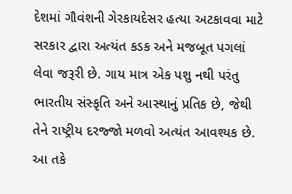દેશમાં ગૌવંશની ગેરકાયદેસર હત્યા અટકાવવા માટે સરકાર દ્વારા અત્યંત કડક અને મજબૂત પગલાં લેવા જરૂરી છે. ગાય માત્ર એક પશુ નથી પરંતુ ભારતીય સંસ્કૃતિ અને આસ્થાનું પ્રતિક છે, જેથી તેને રાષ્ટ્રીય દરજ્જો મળવો અત્યંત આવશ્યક છે.
આ તકે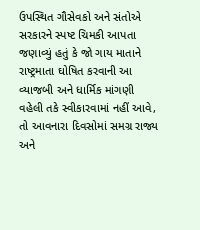ઉપસ્થિત ગૌસેવકો અને સંતોએ સરકારને સ્પષ્ટ ચિમકી આપતા જણાવ્યું હતું કે જો ગાય માતાને રાષ્ટ્રમાતા ઘોષિત કરવાની આ વ્યાજબી અને ધાર્મિક માંગણી વહેલી તકે સ્વીકારવામાં નહીં આવે, તો આવનારા દિવસોમાં સમગ્ર રાજ્ય અને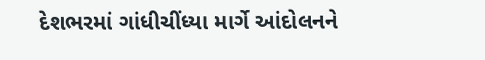દેશભરમાં ગાંધીચીંધ્યા માર્ગે આંદોલનને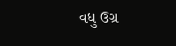વધુ ઉગ્ર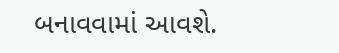બનાવવામાં આવશે.